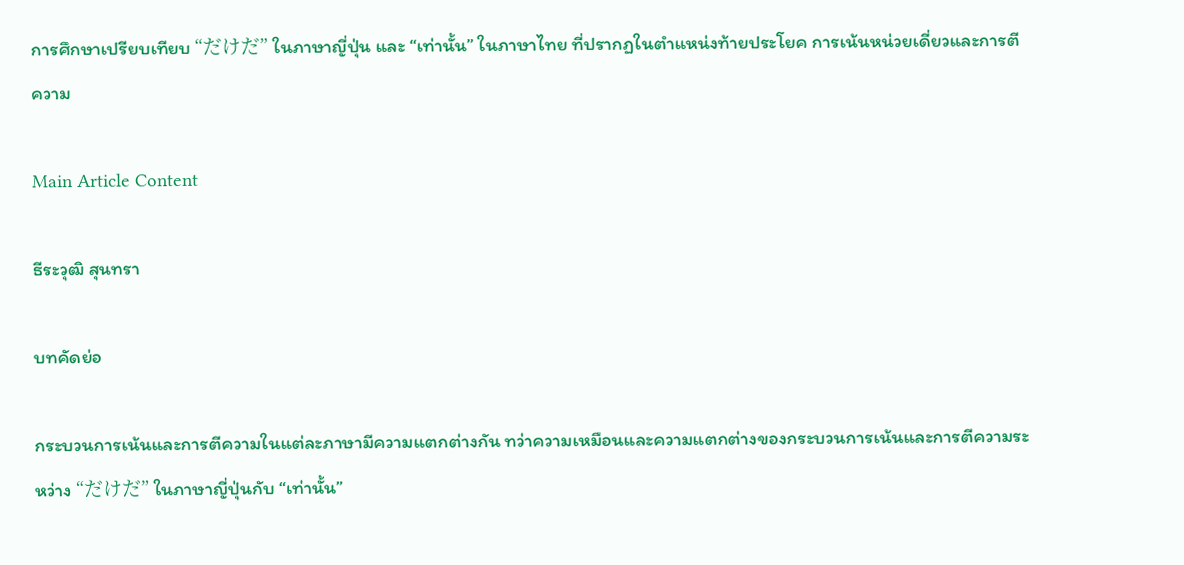การศึกษาเปรียบเทียบ “だけだ” ในภาษาญี่ปุ่น และ “เท่านั้น” ในภาษาไทย ที่ปรากฏในตำแหน่งท้ายประโยค การเน้นหน่วยเดี่ยวและการตีความ

Main Article Content

ธีระวุฒิ สุนทรา

บทคัดย่อ

กระบวนการเน้นและการตีความในแต่ละภาษามีความแตกต่างกัน ทว่าความเหมือนและความแตกต่างของกระบวนการเน้นและการตีความระหว่าง “だけだ” ในภาษาญี่ปุ่นกับ “เท่านั้น”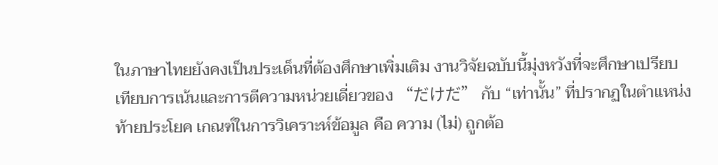ในภาษาไทยยังคงเป็นประเด็นที่ต้องศึกษาเพิ่มเติม งานวิจัยฉบับนี้มุ่งหวังที่จะศึกษาเปรียบเทียบการเน้นและการตีความหน่วยเดี่ยวของ “だけだ” กับ “เท่านั้น” ที่ปรากฏในตำแหน่งท้ายประโยค เกณฑ์ในการวิเคราะห์ข้อมูล คือ ความ (ไม่) ถูกต้อ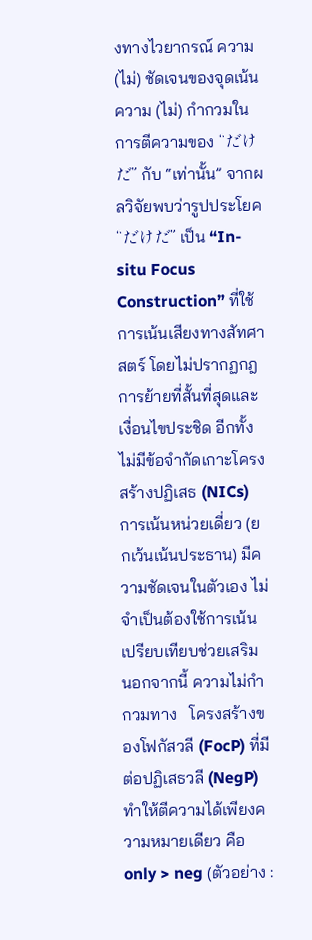งทางไวยากรณ์ ความ (ไม่) ชัดเจนของจุดเน้น ความ (ไม่) กำกวมในการตีความของ “だけだ” กับ “เท่านั้น” จากผลวิจัยพบว่ารูปประโยค “だけだ” เป็น “In-situ Focus Construction” ที่ใช้การเน้นเสียงทางสัทศาสตร์ โดยไม่ปรากฏกฎการย้ายที่สั้นที่สุดและเงื่อนไขประชิด อีกทั้งไม่มีข้อจำกัดเกาะโครงสร้างปฏิเสธ (NICs) การเน้นหน่วยเดี่ยว (ยกเว้นเน้นประธาน) มีความชัดเจนในตัวเอง ไม่จำเป็นต้องใช้การเน้นเปรียบเทียบช่วยเสริม นอกจากนี้ ความไม่กำกวมทาง   โครงสร้างของโฟกัสวลี (FocP) ที่มีต่อปฏิเสธวลี (NegP) ทำให้ตีความได้เพียงความหมายเดียว คือ only > neg (ตัวอย่าง :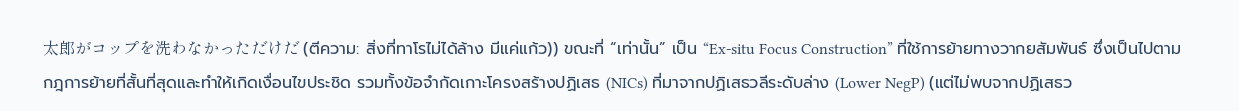太郎がコップを洗わなかっただけだ (ตีความ: สิ่งที่ทาโรไม่ได้ล้าง มีแค่แก้ว)) ขณะที่ “เท่านั้น” เป็น “Ex-situ Focus Construction” ที่ใช้การย้ายทางวากยสัมพันธ์ ซึ่งเป็นไปตามกฎการย้ายที่สั้นที่สุดและทำให้เกิดเงื่อนไขประชิด รวมทั้งข้อจำกัดเกาะโครงสร้างปฏิเสธ (NICs) ที่มาจากปฏิเสธวลีระดับล่าง (Lower NegP) (แต่ไม่พบจากปฏิเสธว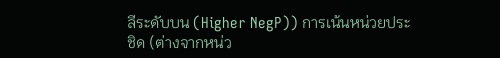ลีระดับบน (Higher NegP)) การเน้นหน่วยประชิด (ต่างจากหน่ว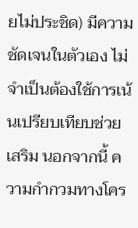ยไม่ประชิด) มีความชัดเจนในตัวเอง ไม่จำเป็นต้องใช้การเน้นเปรียบเทียบช่วยเสริม นอกจากนี้ ความกำกวมทางโคร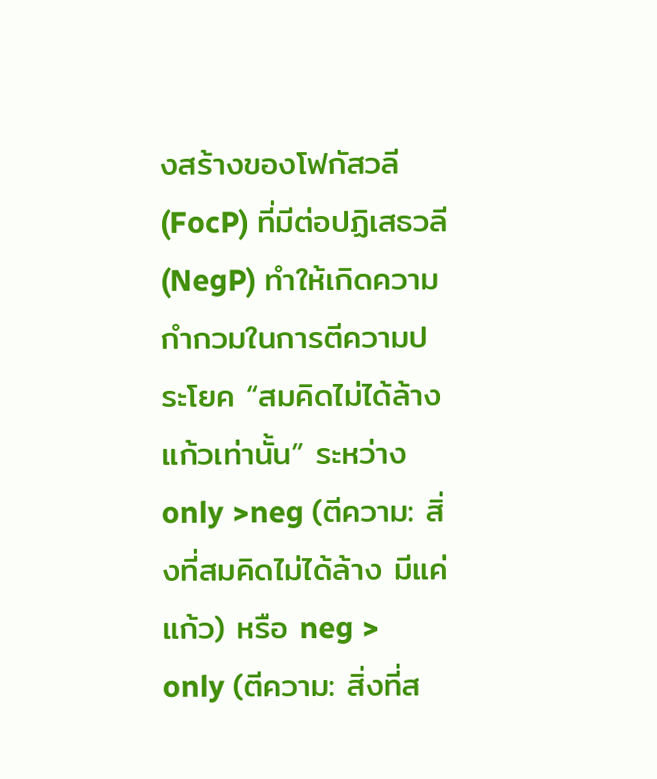งสร้างของโฟกัสวลี (FocP) ที่มีต่อปฏิเสธวลี (NegP) ทำให้เกิดความกำกวมในการตีความประโยค “สมคิดไม่ได้ล้างแก้วเท่านั้น” ระหว่าง only >neg (ตีความ: สิ่งที่สมคิดไม่ได้ล้าง มีแค่แก้ว) หรือ neg > only (ตีความ: สิ่งที่ส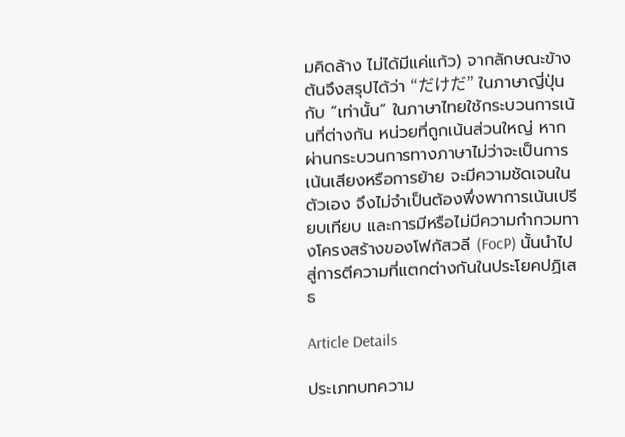มคิดล้าง ไม่ได้มีแค่แก้ว) จากลักษณะข้างต้นจึงสรุปได้ว่า “だけだ” ในภาษาญี่ปุ่นกับ “เท่านั้น” ในภาษาไทยใช้กระบวนการเน้นที่ต่างกัน หน่วยที่ถูกเน้นส่วนใหญ่ หากผ่านกระบวนการทางภาษาไม่ว่าจะเป็นการเน้นเสียงหรือการย้าย จะมีความชัดเจนในตัวเอง จึงไม่จำเป็นต้องพึ่งพาการเน้นเปรียบเทียบ และการมีหรือไม่มีความกำกวมทางโครงสร้างของโฟกัสวลี (FocP) นั้นนำไปสู่การตีความที่แตกต่างกันในประโยคปฏิเสธ

Article Details

ประเภทบทความ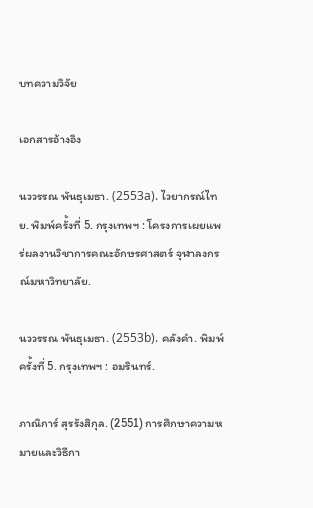บทความวิจัย

เอกสารอ้างอิง

นววรรณ พันธุเมธา. (2553a). ไวยากรณ์ไทย. พิมพ์ครั้งที่ 5. กรุงเทพฯ : โครงการเผยแพร่ผลงานวิชาการคณะอักษรศาสตร์ จุฬาลงกรณ์มหาวิทยาลัย.

นววรรณ พันธุเมธา. (2553b). คลังคำ. พิมพ์ครั้งที่ 5. กรุงเทพฯ : อมรินทร์.

ภาณิการ์ สุรรังสิกุล. (2551) การศึกษาความหมายและวิธีกา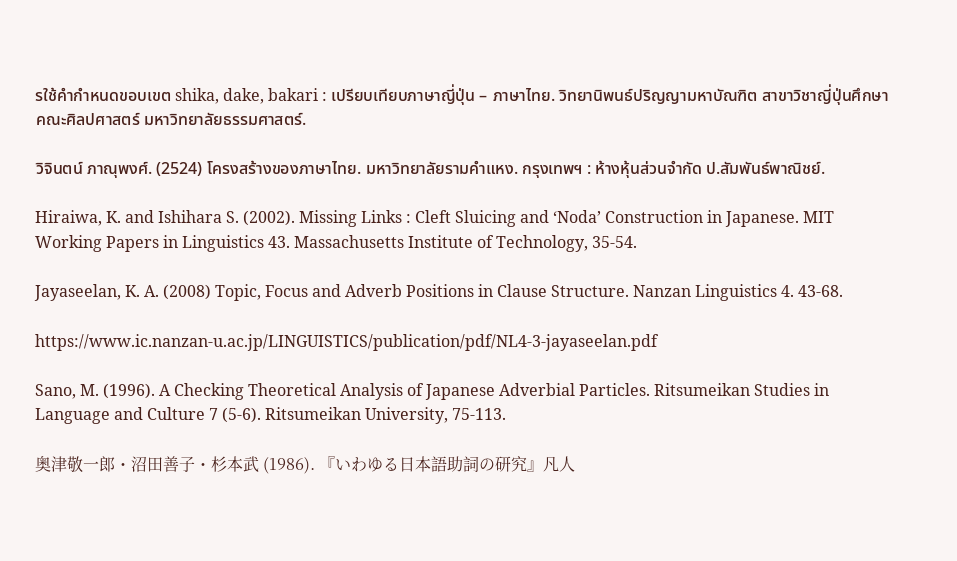รใช้คำกำหนดขอบเขต shika, dake, bakari : เปรียบเทียบภาษาญี่ปุ่น – ภาษาไทย. วิทยานิพนธ์ปริญญามหาบัณฑิต สาขาวิชาญี่ปุ่นศึกษา คณะศิลปศาสตร์ มหาวิทยาลัยธรรมศาสตร์.

วิจินตน์ ภาณุพงศ์. (2524) โครงสร้างของภาษาไทย. มหาวิทยาลัยรามคำแหง. กรุงเทพฯ : ห้างหุ้นส่วนจำกัด ป.สัมพันธ์พาณิชย์.

Hiraiwa, K. and Ishihara S. (2002). Missing Links : Cleft Sluicing and ‘Noda’ Construction in Japanese. MIT Working Papers in Linguistics 43. Massachusetts Institute of Technology, 35-54.

Jayaseelan, K. A. (2008) Topic, Focus and Adverb Positions in Clause Structure. Nanzan Linguistics 4. 43-68.

https://www.ic.nanzan-u.ac.jp/LINGUISTICS/publication/pdf/NL4-3-jayaseelan.pdf

Sano, M. (1996). A Checking Theoretical Analysis of Japanese Adverbial Particles. Ritsumeikan Studies in Language and Culture 7 (5-6). Ritsumeikan University, 75-113.

奥津敬一郎・沼田善子・杉本武 (1986). 『いわゆる日本語助詞の研究』凡人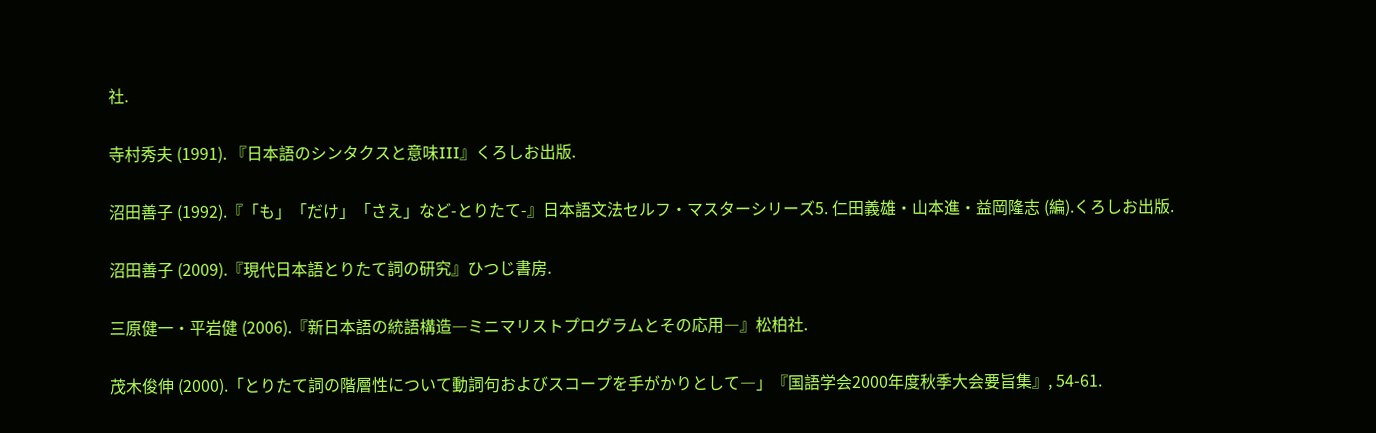社.

寺村秀夫 (1991). 『日本語のシンタクスと意味III』くろしお出版.

沼田善子 (1992).『「も」「だけ」「さえ」など-とりたて-』日本語文法セルフ・マスターシリーズ5. 仁田義雄・山本進・益岡隆志 (編).くろしお出版.

沼田善子 (2009).『現代日本語とりたて詞の研究』ひつじ書房.

三原健一・平岩健 (2006).『新日本語の統語構造―ミニマリストプログラムとその応用―』松柏社.

茂木俊伸 (2000).「とりたて詞の階層性について動詞句およびスコープを手がかりとして―」『国語学会2000年度秋季大会要旨集』, 54-61.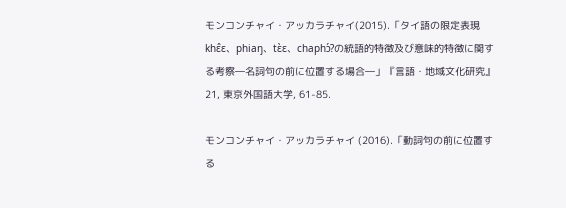モンコンチャイ・アッカラチャイ(2015).「タイ語の限定表現khɛ̂ɛ、phiaŋ、tɛ̀ɛ、chaphɔ́?の統語的特徴及び意味的特徴に関する考察―名詞句の前に位置する場合―」『言語・地域文化研究』21, 東京外国語大学, 61-85.

モンコンチャイ・アッカラチャイ (2016).「動詞句の前に位置する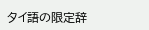タイ語の限定辞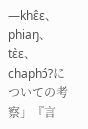―khɛ̂ɛ、 phiaŋ、tɛ̀ɛ、chaphɔ́?についての考察」『言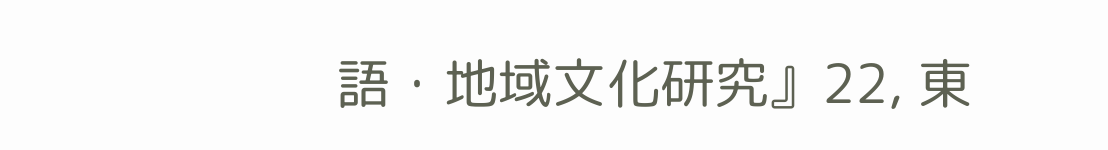語・地域文化研究』22, 東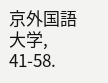京外国語大学, 41-58.